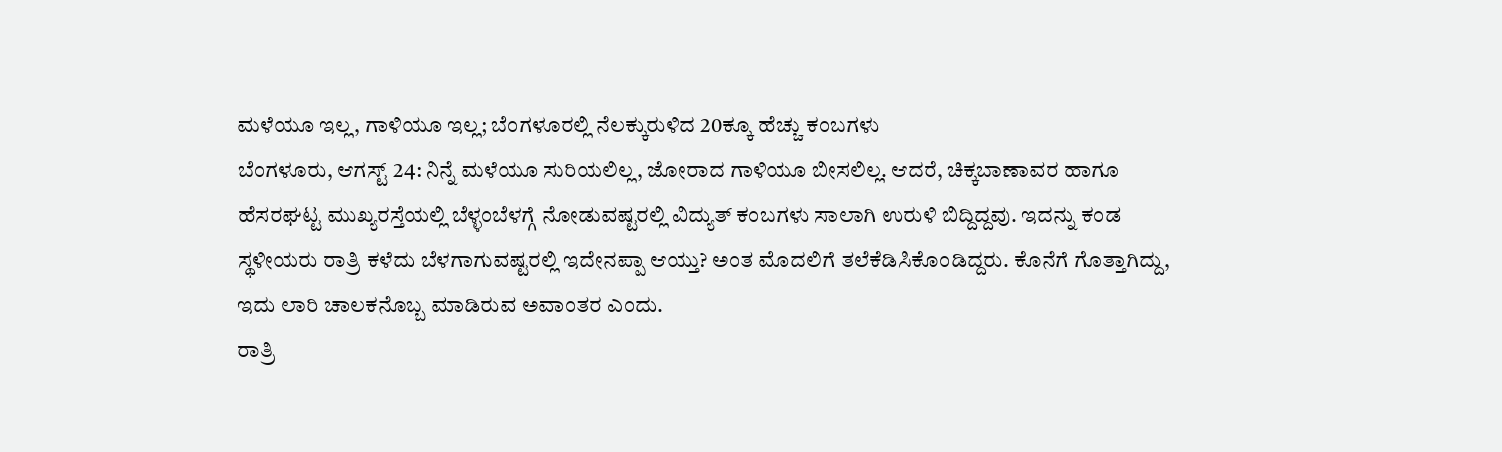ಮಳೆಯೂ ಇಲ್ಲ, ಗಾಳಿಯೂ ಇಲ್ಲ; ಬೆಂಗಳೂರಲ್ಲಿ ನೆಲಕ್ಕುರುಳಿದ 20ಕ್ಕೂ ಹೆಚ್ಚು ಕಂಬಗಳು
ಬೆಂಗಳೂರು, ಆಗಸ್ಟ್ 24: ನಿನ್ನೆ ಮಳೆಯೂ ಸುರಿಯಲಿಲ್ಲ, ಜೋರಾದ ಗಾಳಿಯೂ ಬೀಸಲಿಲ್ಲ. ಆದರೆ, ಚಿಕ್ಕಬಾಣಾವರ ಹಾಗೂ ಹೆಸರಘಟ್ಟ ಮುಖ್ಯರಸ್ತೆಯಲ್ಲಿ ಬೆಳ್ಳಂಬೆಳಗ್ಗೆ ನೋಡುವಷ್ಟರಲ್ಲಿ ವಿದ್ಯುತ್ ಕಂಬಗಳು ಸಾಲಾಗಿ ಉರುಳಿ ಬಿದ್ದಿದ್ದವು. ಇದನ್ನು ಕಂಡ ಸ್ಥಳೀಯರು ರಾತ್ರಿ ಕಳೆದು ಬೆಳಗಾಗುವಷ್ಟರಲ್ಲಿ ಇದೇನಪ್ಪಾ ಆಯ್ತು? ಅಂತ ಮೊದಲಿಗೆ ತಲೆಕೆಡಿಸಿಕೊಂಡಿದ್ದರು. ಕೊನೆಗೆ ಗೊತ್ತಾಗಿದ್ದು, ಇದು ಲಾರಿ ಚಾಲಕನೊಬ್ಬ ಮಾಡಿರುವ ಅವಾಂತರ ಎಂದು.
ರಾತ್ರಿ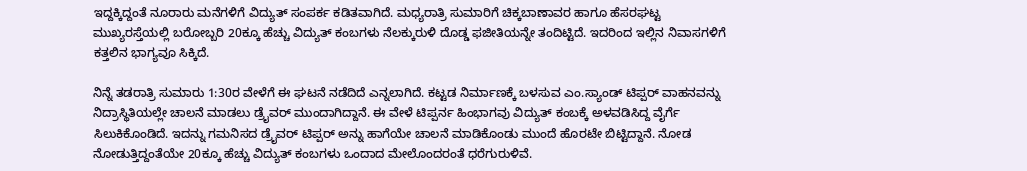ಇದ್ದಕ್ಕಿದ್ದಂತೆ ನೂರಾರು ಮನೆಗಳಿಗೆ ವಿದ್ಯುತ್ ಸಂಪರ್ಕ ಕಡಿತವಾಗಿದೆ. ಮಧ್ಯರಾತ್ರಿ ಸುಮಾರಿಗೆ ಚಿಕ್ಕಬಾಣಾವರ ಹಾಗೂ ಹೆಸರಘಟ್ಟ ಮುಖ್ಯರಸ್ತೆಯಲ್ಲಿ ಬರೋಬ್ಬರಿ 20ಕ್ಕೂ ಹೆಚ್ಚು ವಿದ್ಯುತ್ ಕಂಬಗಳು ನೆಲಕ್ಕುರುಳಿ ದೊಡ್ಡ ಫಜೀತಿಯನ್ನೇ ತಂದಿಟ್ಟಿದೆ. ಇದರಿಂದ ಇಲ್ಲಿನ ನಿವಾಸಗಳಿಗೆ ಕತ್ತಲಿನ ಭಾಗ್ಯವೂ ಸಿಕ್ಕಿದೆ.

ನಿನ್ನೆ ತಡರಾತ್ರಿ ಸುಮಾರು 1:30ರ ವೇಳೆಗೆ ಈ ಘಟನೆ ನಡೆದಿದೆ ಎನ್ನಲಾಗಿದೆ. ಕಟ್ಟಡ ನಿರ್ಮಾಣಕ್ಕೆ ಬಳಸುವ ಎಂ.ಸ್ಯಾಂಡ್ ಟಿಪ್ಪರ್ ವಾಹನವನ್ನು ನಿದ್ರಾಸ್ಥಿತಿಯಲ್ಲೇ ಚಾಲನೆ ಮಾಡಲು ಡ್ರೈವರ್ ಮುಂದಾಗಿದ್ದಾನೆ. ಈ ವೇಳೆ ಟಿಪ್ಪರ್ನ ಹಿಂಭಾಗವು ವಿದ್ಯುತ್ ಕಂಬಕ್ಕೆ ಅಳವಡಿಸಿದ್ದ ವೈರ್ಗೆ ಸಿಲುಕಿಕೊಂಡಿದೆ. ಇದನ್ನು ಗಮನಿಸದ ಡ್ರೈವರ್ ಟಿಪ್ಪರ್ ಅನ್ನು ಹಾಗೆಯೇ ಚಾಲನೆ ಮಾಡಿಕೊಂಡು ಮುಂದೆ ಹೊರಟೇ ಬಿಟ್ಟಿದ್ದಾನೆ. ನೋಡ ನೋಡುತ್ತಿದ್ದಂತೆಯೇ 20ಕ್ಕೂ ಹೆಚ್ಚು ವಿದ್ಯುತ್ ಕಂಬಗಳು ಒಂದಾದ ಮೇಲೊಂದರಂತೆ ಧರೆಗುರುಳಿವೆ.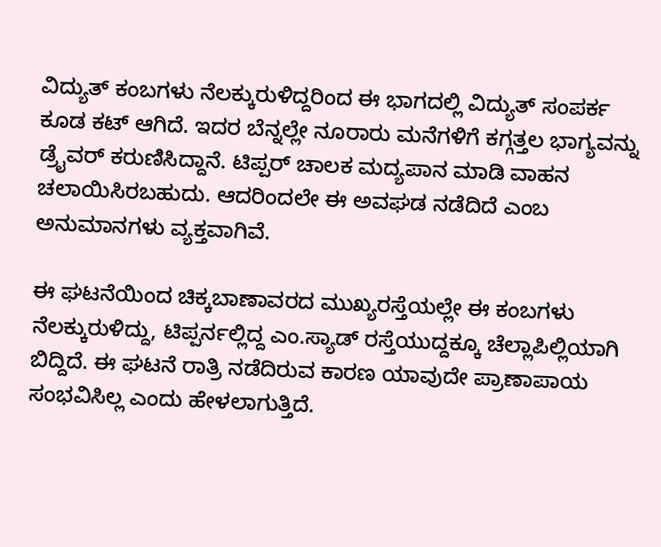ವಿದ್ಯುತ್ ಕಂಬಗಳು ನೆಲಕ್ಕುರುಳಿದ್ದರಿಂದ ಈ ಭಾಗದಲ್ಲಿ ವಿದ್ಯುತ್ ಸಂಪರ್ಕ ಕೂಡ ಕಟ್ ಆಗಿದೆ. ಇದರ ಬೆನ್ನಲ್ಲೇ ನೂರಾರು ಮನೆಗಳಿಗೆ ಕಗ್ಗತ್ತಲ ಭಾಗ್ಯವನ್ನು ಡ್ರೈವರ್ ಕರುಣಿಸಿದ್ದಾನೆ. ಟಿಪ್ಪರ್ ಚಾಲಕ ಮದ್ಯಪಾನ ಮಾಡಿ ವಾಹನ ಚಲಾಯಿಸಿರಬಹುದು. ಆದರಿಂದಲೇ ಈ ಅವಘಡ ನಡೆದಿದೆ ಎಂಬ ಅನುಮಾನಗಳು ವ್ಯಕ್ತವಾಗಿವೆ.

ಈ ಘಟನೆಯಿಂದ ಚಿಕ್ಕಬಾಣಾವರದ ಮುಖ್ಯರಸ್ತೆಯಲ್ಲೇ ಈ ಕಂಬಗಳು ನೆಲಕ್ಕುರುಳಿದ್ದು, ಟಿಪ್ಪರ್ನಲ್ಲಿದ್ದ ಎಂ.ಸ್ಯಾಡ್ ರಸ್ತೆಯುದ್ದಕ್ಕೂ ಚೆಲ್ಲಾಪಿಲ್ಲಿಯಾಗಿ ಬಿದ್ದಿದೆ. ಈ ಘಟನೆ ರಾತ್ರಿ ನಡೆದಿರುವ ಕಾರಣ ಯಾವುದೇ ಪ್ರಾಣಾಪಾಯ ಸಂಭವಿಸಿಲ್ಲ ಎಂದು ಹೇಳಲಾಗುತ್ತಿದೆ.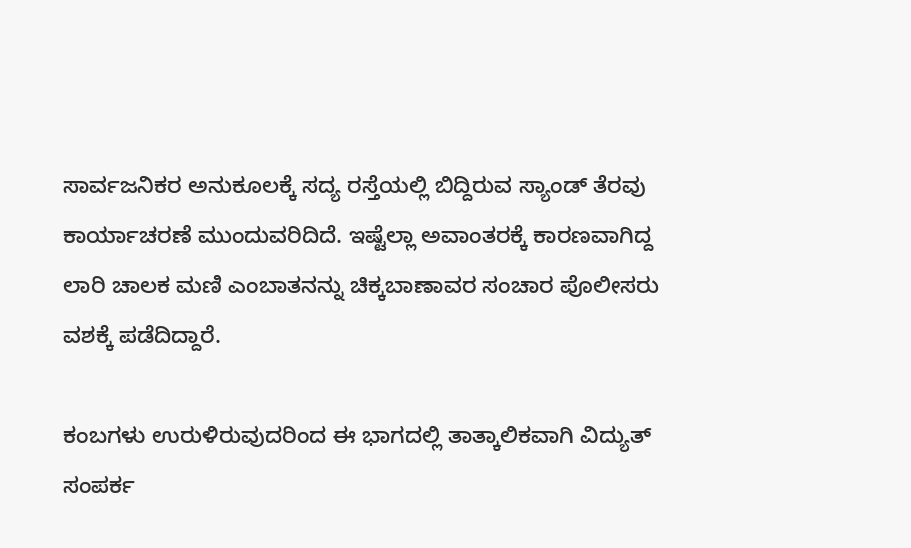ಸಾರ್ವಜನಿಕರ ಅನುಕೂಲಕ್ಕೆ ಸದ್ಯ ರಸ್ತೆಯಲ್ಲಿ ಬಿದ್ದಿರುವ ಸ್ಯಾಂಡ್ ತೆರವು ಕಾರ್ಯಾಚರಣೆ ಮುಂದುವರಿದಿದೆ. ಇಷ್ಟೆಲ್ಲಾ ಅವಾಂತರಕ್ಕೆ ಕಾರಣವಾಗಿದ್ದ ಲಾರಿ ಚಾಲಕ ಮಣಿ ಎಂಬಾತನನ್ನು ಚಿಕ್ಕಬಾಣಾವರ ಸಂಚಾರ ಪೊಲೀಸರು ವಶಕ್ಕೆ ಪಡೆದಿದ್ದಾರೆ.

ಕಂಬಗಳು ಉರುಳಿರುವುದರಿಂದ ಈ ಭಾಗದಲ್ಲಿ ತಾತ್ಕಾಲಿಕವಾಗಿ ವಿದ್ಯುತ್ ಸಂಪರ್ಕ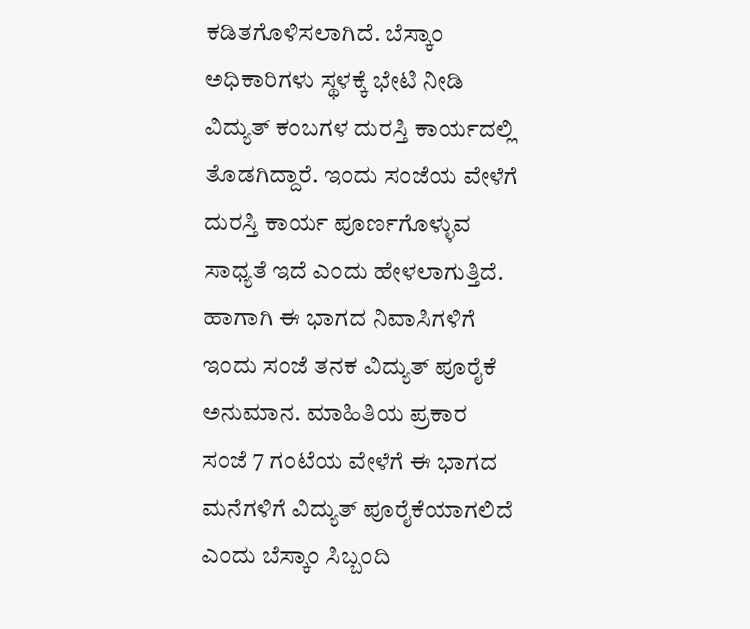ಕಡಿತಗೊಳಿಸಲಾಗಿದೆ. ಬೆಸ್ಕಾಂ ಅಧಿಕಾರಿಗಳು ಸ್ಥಳಕ್ಕೆ ಭೇಟಿ ನೀಡಿ ವಿದ್ಯುತ್ ಕಂಬಗಳ ದುರಸ್ತಿ ಕಾರ್ಯದಲ್ಲಿ ತೊಡಗಿದ್ದಾರೆ. ಇಂದು ಸಂಜೆಯ ವೇಳೆಗೆ ದುರಸ್ತಿ ಕಾರ್ಯ ಪೂರ್ಣಗೊಳ್ಳುವ ಸಾಧ್ಯತೆ ಇದೆ ಎಂದು ಹೇಳಲಾಗುತ್ತಿದೆ. ಹಾಗಾಗಿ ಈ ಭಾಗದ ನಿವಾಸಿಗಳಿಗೆ ಇಂದು ಸಂಜೆ ತನಕ ವಿದ್ಯುತ್ ಪೂರೈಕೆ ಅನುಮಾನ. ಮಾಹಿತಿಯ ಪ್ರಕಾರ ಸಂಜೆ 7 ಗಂಟೆಯ ವೇಳೆಗೆ ಈ ಭಾಗದ ಮನೆಗಳಿಗೆ ವಿದ್ಯುತ್ ಪೂರೈಕೆಯಾಗಲಿದೆ ಎಂದು ಬೆಸ್ಕಾಂ ಸಿಬ್ಬಂದಿ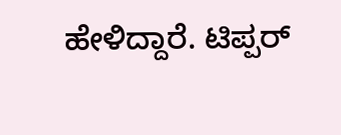ಹೇಳಿದ್ದಾರೆ. ಟಿಪ್ಪರ್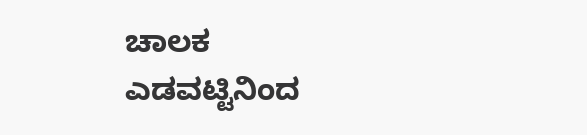ಚಾಲಕ ಎಡವಟ್ಟಿನಿಂದ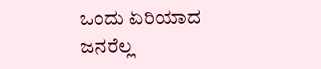ಒಂದು ಏರಿಯಾದ ಜನರೆಲ್ಲ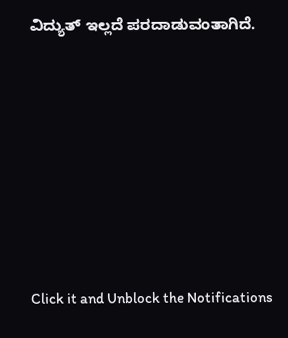ವಿದ್ಯುತ್ ಇಲ್ಲದೆ ಪರದಾಡುವಂತಾಗಿದೆ.












Click it and Unblock the Notifications